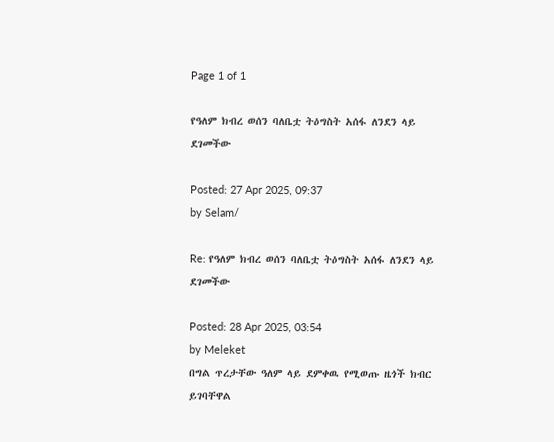Page 1 of 1

የዓለም ክብረ ወሰን ባለቤቷ ትዕግስት አሰፋ ለንደን ላይ ደገመችው

Posted: 27 Apr 2025, 09:37
by Selam/

Re: የዓለም ክብረ ወሰን ባለቤቷ ትዕግስት አሰፋ ለንደን ላይ ደገመችው

Posted: 28 Apr 2025, 03:54
by Meleket
በግል ጥረታቸው ዓለም ላይ ደምቀዉ የሚወጡ ዜጎች ክብር ይገባቸዋል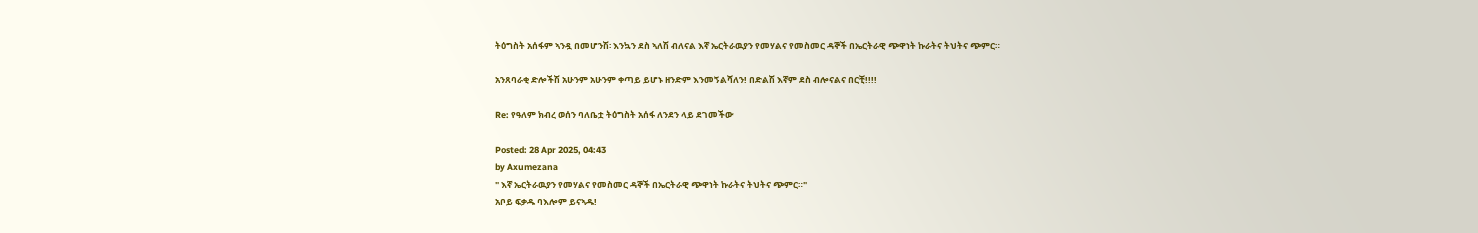ትዕግስት አሰፋም ኣንዷ በመሆንሽ፡ እንኳን ደስ ኣለሽ ብለናል እኛ ኤርትራዉያን የመሃልና የመስመር ዳኞች በኤርትራዊ ጭዋነት ኩራትና ትህትና ጭምር።

አንጸባራቂ ድሎችሽ አሁንም አሁንም ቀጣይ ይሆኑ ዘንድም እንመኝልሻለን! በድልሽ እኛም ደስ ብሎናልና በርቺ!!!!

Re: የዓለም ክብረ ወሰን ባለቤቷ ትዕግስት አሰፋ ለንደን ላይ ደገመችው

Posted: 28 Apr 2025, 04:43
by Axumezana
" እኛ ኤርትራዉያን የመሃልና የመስመር ዳኞች በኤርትራዊ ጭዋነት ኩራትና ትህትና ጭምር።"
አቦይ ፍቃዱ ባእሎም ይናኣዱ!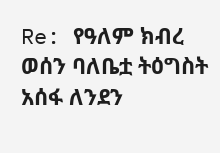Re: የዓለም ክብረ ወሰን ባለቤቷ ትዕግስት አሰፋ ለንደን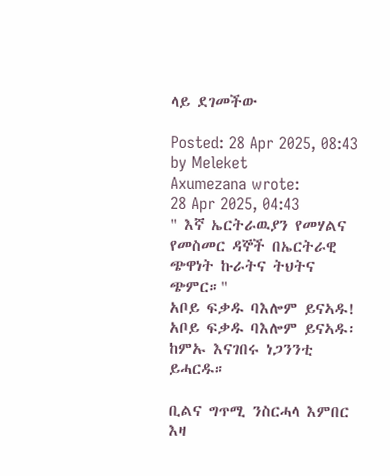ላይ ደገመችው

Posted: 28 Apr 2025, 08:43
by Meleket
Axumezana wrote:
28 Apr 2025, 04:43
" እኛ ኤርትራዉያን የመሃልና የመስመር ዳኞች በኤርትራዊ ጭዋነት ኩራትና ትህትና ጭምር።"
አቦይ ፍቃዱ ባእሎም ይናኣዱ!
አቦይ ፍቃዱ ባእሎም ይናኣዱ፡
ከምኡ እናገበሩ ነጋንንቲ ይሓርዱ።

ቢልና ግጥሚ ንስርሓላ እምበር እዛ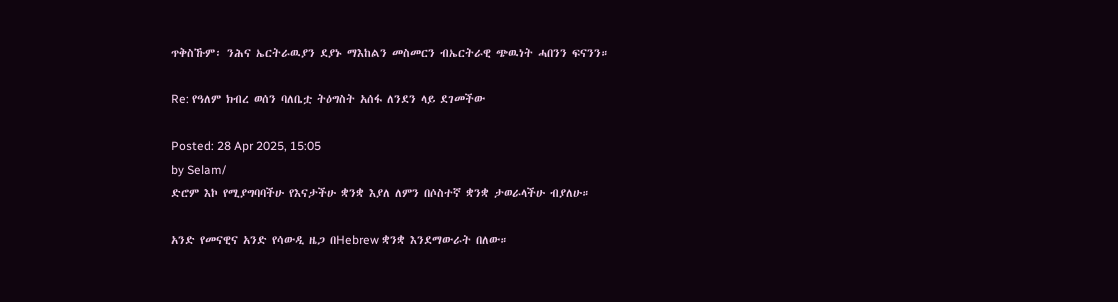ጥቅስኹም፡ ንሕና ኤርትራዉያን ደያኑ ማእከልን መስመርን ብኤርትራዊ ጭዉነት ሓበንን ፍናንን።

Re: የዓለም ክብረ ወሰን ባለቤቷ ትዕግስት አሰፋ ለንደን ላይ ደገመችው

Posted: 28 Apr 2025, 15:05
by Selam/
ድሮም እኮ የሚያግባባችሁ የእናታችሁ ቋንቋ እያለ ለምን በሶስተኛ ቋንቋ ታወራላችሁ ብያለሁ።

አንድ የመናዊና አንድ የሳውዲ ዜጋ በHebrew ቋንቋ እንደማውራት በለው።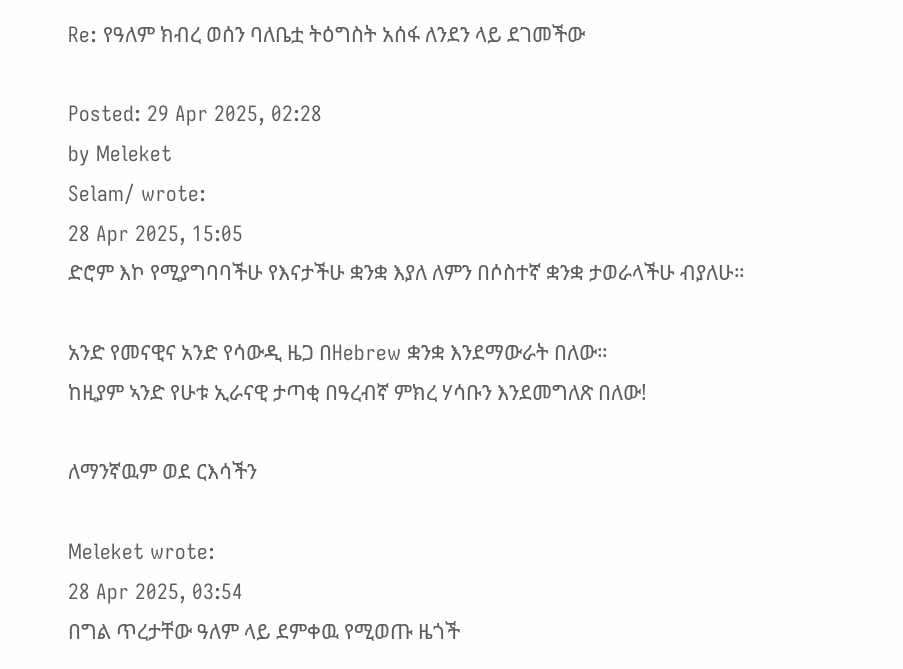Re: የዓለም ክብረ ወሰን ባለቤቷ ትዕግስት አሰፋ ለንደን ላይ ደገመችው

Posted: 29 Apr 2025, 02:28
by Meleket
Selam/ wrote:
28 Apr 2025, 15:05
ድሮም እኮ የሚያግባባችሁ የእናታችሁ ቋንቋ እያለ ለምን በሶስተኛ ቋንቋ ታወራላችሁ ብያለሁ።

አንድ የመናዊና አንድ የሳውዲ ዜጋ በHebrew ቋንቋ እንደማውራት በለው።
ከዚያም ኣንድ የሁቱ ኢራናዊ ታጣቂ በዓረብኛ ምክረ ሃሳቡን እንደመግለጽ በለው!

ለማንኛዉም ወደ ርእሳችን

Meleket wrote:
28 Apr 2025, 03:54
በግል ጥረታቸው ዓለም ላይ ደምቀዉ የሚወጡ ዜጎች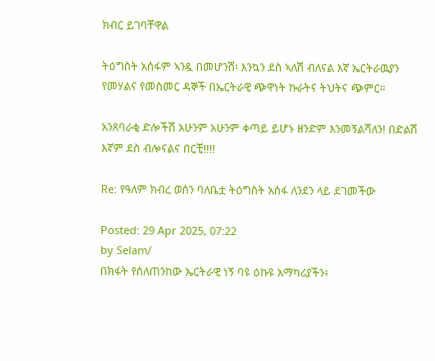ክብር ይገባቸዋል

ትዕግስት አሰፋም ኣንዷ በመሆንሽ፡ እንኳን ደስ ኣለሽ ብለናል እኛ ኤርትራዉያን የመሃልና የመስመር ዳኞች በኤርትራዊ ጭዋነት ኩራትና ትህትና ጭምር።

አንጸባራቂ ድሎችሽ አሁንም አሁንም ቀጣይ ይሆኑ ዘንድም እንመኝልሻለን! በድልሽ እኛም ደስ ብሎናልና በርቺ!!!!

Re: የዓለም ክብረ ወሰን ባለቤቷ ትዕግስት አሰፋ ለንደን ላይ ደገመችው

Posted: 29 Apr 2025, 07:22
by Selam/
በክፋት የሰለጠንከው ኤርትራዊ ነኝ ባዩ ዕኩዩ አማካሪያችን፥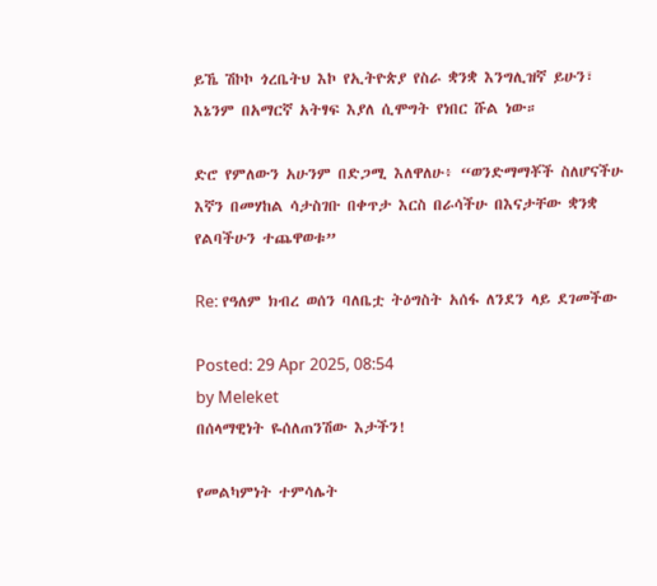ይኼ ሽኮኮ ጎረቤትህ እኮ የኢትዮጵያ የስራ ቋንቋ እንግሊዝኛ ይሁን፣ እኔንም በአማርኛ አትፃፍ እያለ ሲሞግት የነበር ሹል ነው።

ድሮ የምለውን አሁንም በድጋሚ እለዋለሁ፥ “ወንድማማቾች ስለሆናችሁ እኛን በመሃከል ሳታስገቡ በቀጥታ እርስ በራሳችሁ በእናታቸው ቋንቋ የልባችሁን ተጨዋወቱ”

Re: የዓለም ክብረ ወሰን ባለቤቷ ትዕግስት አሰፋ ለንደን ላይ ደገመችው

Posted: 29 Apr 2025, 08:54
by Meleket
በሰላማዊነት ዬሰለጠንሽው እታችን!

የመልካምነት ተምሳሌት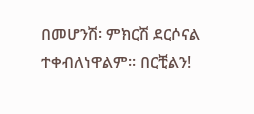በመሆንሽ፡ ምክርሽ ደርሶናል ተቀብለነዋልም። በርቺልን!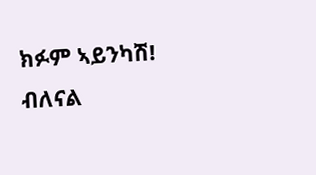ክፉም ኣይንካሽ! ብለናል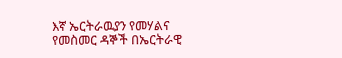እኛ ኤርትራዉያን የመሃልና የመስመር ዳኞች በኤርትራዊ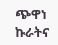ጭዋነ ኩራትና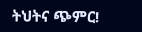ትህትና ጭምር!